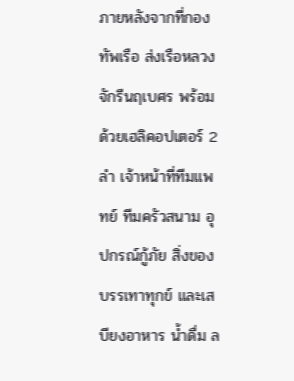ภายหลังจากที่กองทัพเรือ ส่งเรือหลวงจักรีนฤเบศร พร้อมด้วยเฮลิคอปเตอร์ 2 ลำ เจ้าหน้าที่ทีมแพทย์ ทีมครัวสนาม อุปกรณ์กู้ภัย สิ่งของบรรเทาทุกข์ และเสบียงอาหาร น้ำดื่ม ล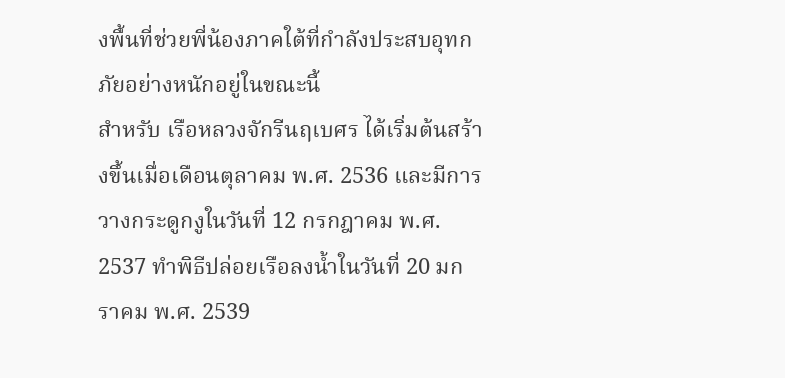งพื้นที่ช่วยพี่น้องภาคใต้ที่กำลังประสบอุทกภัยอย่างหนักอยู่ในขณะนี้
สำหรับ เรือหลวงจักรีนฤเบศร ได้เริ่มต้นสร้างขึ้นเมื่อเดือนตุลาคม พ.ศ. 2536 และมีการวางกระดูกงูในวันที่ 12 กรกฎาคม พ.ศ. 2537 ทำพิธีปล่อยเรือลงน้ำในวันที่ 20 มกราคม พ.ศ. 2539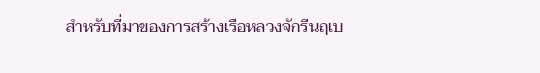สำหรับที่มาของการสร้างเรือหลวงจักรีนฤเบ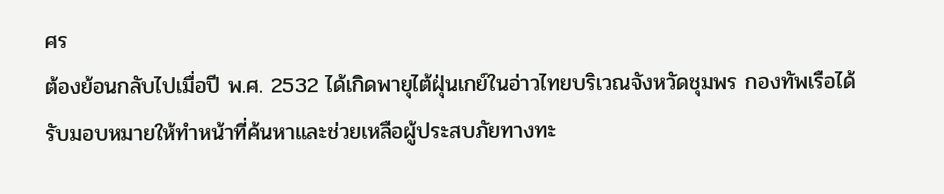ศร
ต้องย้อนกลับไปเมื่อปี พ.ศ. 2532 ได้เกิดพายุไต้ฝุ่นเกย์ในอ่าวไทยบริเวณจังหวัดชุมพร กองทัพเรือได้รับมอบหมายให้ทำหน้าที่ค้นหาและช่วยเหลือผู้ประสบภัยทางทะ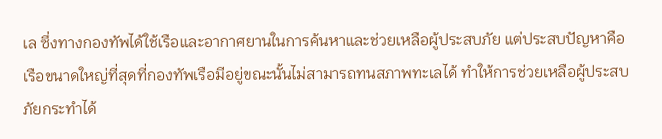เล ซึ่งทางกองทัพได้ใช้เรือและอากาศยานในการค้นหาและช่วยเหลือผู้ประสบภัย แต่ประสบปัญหาคือ เรือขนาดใหญ่ที่สุดที่กองทัพเรือมีอยู่ขณะนั้นไม่สามารถทนสภาพทะเลได้ ทำให้การช่วยเหลือผู้ประสบภัยกระทำได้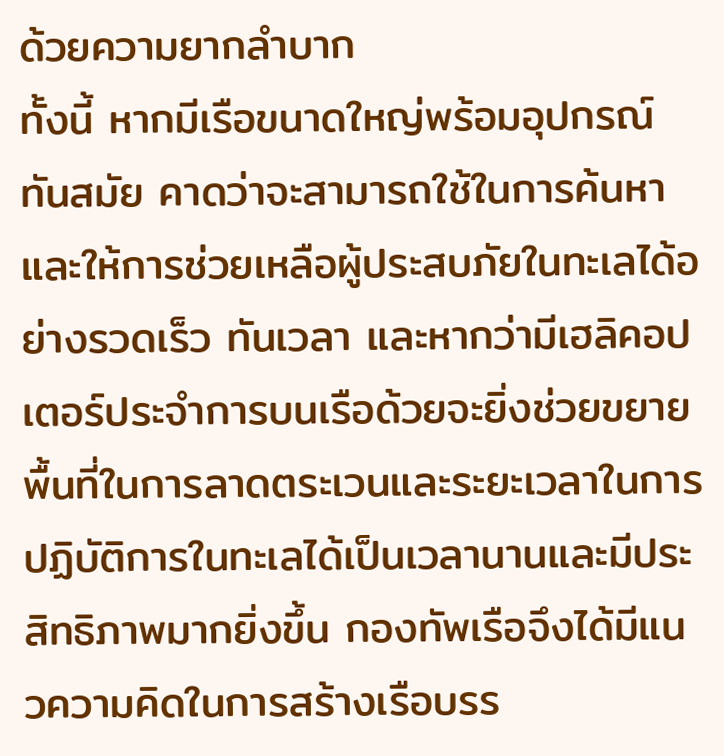ด้วยความยากลำบาก
ทั้งนี้ หากมีเรือขนาดใหญ่พร้อมอุปกรณ์ทันสมัย คาดว่าจะสามารถใช้ในการค้นหาและให้การช่วยเหลือผู้ประสบภัยในทะเลได้อย่างรวดเร็ว ทันเวลา และหากว่ามีเฮลิคอปเตอร์ประจำการบนเรือด้วยจะยิ่งช่วยขยายพื้นที่ในการลาดตระเวนและระยะเวลาในการปฏิบัติการในทะเลได้เป็นเวลานานและมีประสิทธิภาพมากยิ่งขึ้น กองทัพเรือจึงได้มีแนวความคิดในการสร้างเรือบรร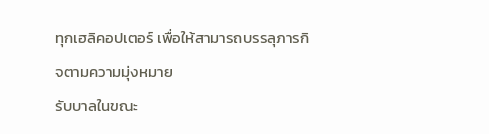ทุกเฮลิคอปเตอร์ เพื่อให้สามารถบรรลุภารกิจตามความมุ่งหมาย
รับบาลในขณะ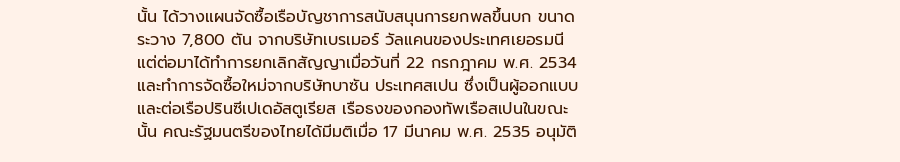นั้น ได้วางแผนจัดซื้อเรือบัญชาการสนับสนุนการยกพลขึ้นบก ขนาดระวาง 7,800 ตัน จากบริษัทเบรเมอร์ วัลแคนของประเทศเยอรมนี แต่ต่อมาได้ทำการยกเลิกสัญญาเมื่อวันที่ 22 กรกฎาคม พ.ศ. 2534 และทำการจัดซื้อใหม่จากบริษัทบาซัน ประเทศสเปน ซึ่งเป็นผู้ออกแบบและต่อเรือปรินซีเปเดอัสตูเรียส เรือธงของกองทัพเรือสเปนในขณะนั้น คณะรัฐมนตรีของไทยได้มีมติเมื่อ 17 มีนาคม พ.ศ. 2535 อนุมัติ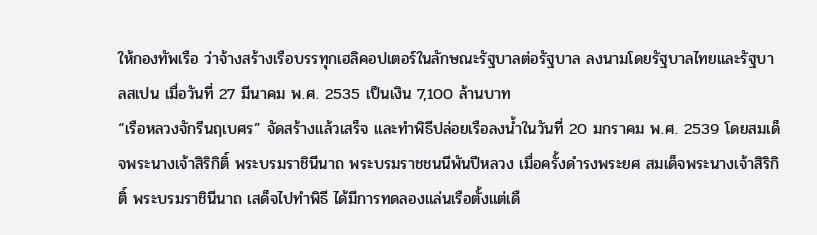ให้กองทัพเรือ ว่าจ้างสร้างเรือบรรทุกเฮลิคอปเตอร์ในลักษณะรัฐบาลต่อรัฐบาล ลงนามโดยรัฐบาลไทยและรัฐบาลสเปน เมื่อวันที่ 27 มีนาคม พ.ศ. 2535 เป็นเงิน 7,100 ล้านบาท
“เรือหลวงจักรีนฤเบศร” จัดสร้างแล้วเสร็จ และทำพิธีปล่อยเรือลงน้ำในวันที่ 20 มกราคม พ.ศ. 2539 โดยสมเด็จพระนางเจ้าสิริกิติ์ พระบรมราชินีนาถ พระบรมราชชนนีพันปีหลวง เมื่อครั้งดำรงพระยศ สมเด็จพระนางเจ้าสิริกิติ์ พระบรมราชินีนาถ เสด็จไปทำพิธี ได้มีการทดลองแล่นเรือตั้งแต่เดื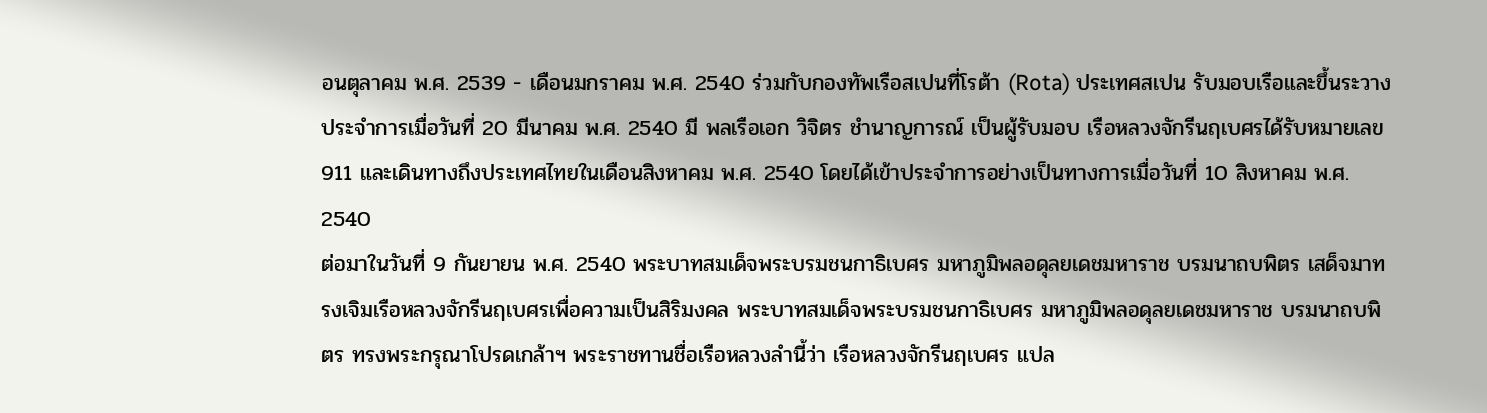อนตุลาคม พ.ศ. 2539 - เดือนมกราคม พ.ศ. 2540 ร่วมกับกองทัพเรือสเปนที่โรต้า (Rota) ประเทศสเปน รับมอบเรือและขึ้นระวางประจำการเมื่อวันที่ 20 มีนาคม พ.ศ. 2540 มี พลเรือเอก วิจิตร ชำนาญการณ์ เป็นผู้รับมอบ เรือหลวงจักรีนฤเบศรได้รับหมายเลข 911 และเดินทางถึงประเทศไทยในเดือนสิงหาคม พ.ศ. 2540 โดยได้เข้าประจำการอย่างเป็นทางการเมื่อวันที่ 10 สิงหาคม พ.ศ. 2540
ต่อมาในวันที่ 9 กันยายน พ.ศ. 2540 พระบาทสมเด็จพระบรมชนกาธิเบศร มหาภูมิพลอดุลยเดชมหาราช บรมนาถบพิตร เสด็จมาทรงเจิมเรือหลวงจักรีนฤเบศรเพื่อความเป็นสิริมงคล พระบาทสมเด็จพระบรมชนกาธิเบศร มหาภูมิพลอดุลยเดชมหาราช บรมนาถบพิตร ทรงพระกรุณาโปรดเกล้าฯ พระราชทานชื่อเรือหลวงลำนี้ว่า เรือหลวงจักรีนฤเบศร แปล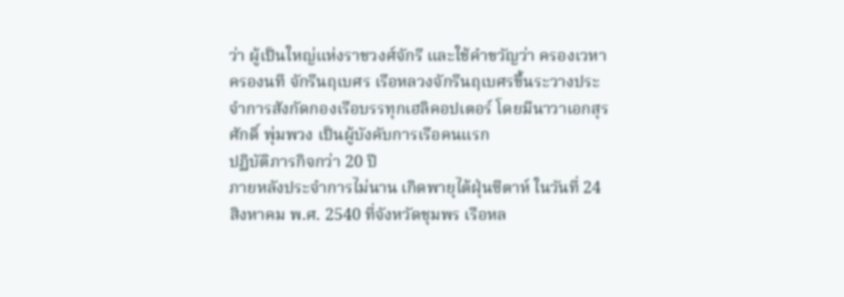ว่า ผู้เป็นใหญ่แห่งราชวงศ์จักรี และใช้คำขวัญว่า ครองเวหา ครองนที จักรีนฤเบศร เรือหลวงจักรีนฤเบศรขึ้นระวางประจำการสังกัดกองเรือบรรทุกเฮลิคอปเตอร์ โดยมีนาวาเอกสุรศักดิ์ พุ่มพวง เป็นผู้บังคับการเรือคนแรก
ปฏิบัติภารกิจกว่า 20 ปี
ภายหลังประจำการไม่นาน เกิดพายุไต้ฝุ่นซีตาห์ ในวันที่ 24 สิงหาคม พ.ศ. 2540 ที่จังหวัดชุมพร เรือหล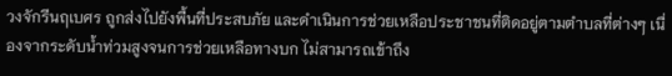วงจักรีนฤเบศร ถูกส่งไปยังพื้นที่ประสบภัย และดำเนินการช่วยเหลือประชาชนที่ติดอยู่ตามตำบลที่ต่างๆ เนื่องจากระดับน้ำท่วมสูงจนการช่วยเหลือทางบก ไม่สามารถเข้าถึง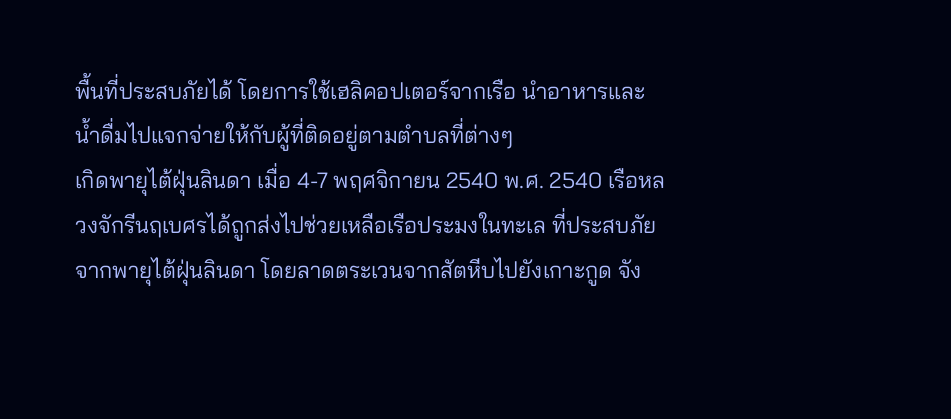พื้นที่ประสบภัยได้ โดยการใช้เฮลิคอปเตอร์จากเรือ นำอาหารและน้ำดื่มไปแจกจ่ายให้กับผู้ที่ติดอยู่ตามตำบลที่ต่างๆ
เกิดพายุไต้ฝุ่นลินดา เมื่อ 4-7 พฤศจิกายน 2540 พ.ศ. 2540 เรือหลวงจักรีนฤเบศรได้ถูกส่งไปช่วยเหลือเรือประมงในทะเล ที่ประสบภัยจากพายุไต้ฝุ่นลินดา โดยลาดตระเวนจากสัตหีบไปยังเกาะกูด จัง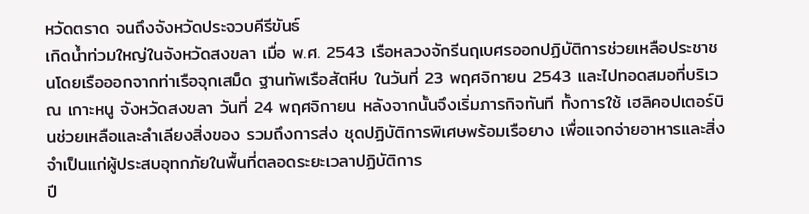หวัดตราด จนถึงจังหวัดประจวบคีรีขันธ์
เกิดน้ำท่วมใหญ่ในจังหวัดสงขลา เมื่อ พ.ศ. 2543 เรือหลวงจักรีนฤเบศรออกปฏิบัติการช่วยเหลือประชาชนโดยเรือออกจากท่าเรือจุกเสม็ด ฐานทัพเรือสัตหีบ ในวันที่ 23 พฤศจิกายน 2543 และไปทอดสมอที่บริเวณ เกาะหนู จังหวัดสงขลา วันที่ 24 พฤศจิกายน หลังจากนั้นจึงเริ่มภารกิจทันที ทั้งการใช้ เฮลิคอปเตอร์บินช่วยเหลือและลำเลียงสิ่งของ รวมถึงการส่ง ชุดปฏิบัติการพิเศษพร้อมเรือยาง เพื่อแจกจ่ายอาหารและสิ่งจำเป็นแก่ผู้ประสบอุทกภัยในพื้นที่ตลอดระยะเวลาปฏิบัติการ
ปี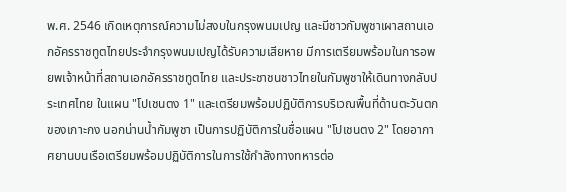พ.ศ. 2546 เกิดเหตุการณ์ความไม่สงบในกรุงพนมเปญ และมีชาวกัมพูชาเผาสถานเอกอัครราชทูตไทยประจำกรุงพนมเปญได้รับความเสียหาย มีการเตรียมพร้อมในการอพยพเจ้าหน้าที่สถานเอกอัครราชทูตไทย และประชาชนชาวไทยในกัมพูชาให้เดินทางกลับประเทศไทย ในแผน "โปเชนตง 1" และเตรียมพร้อมปฏิบัติการบริเวณพื้นที่ด้านตะวันตกของเกาะกง นอกน่านน้ำกัมพูชา เป็นการปฏิบัติการในชื่อแผน "โปเชนตง 2" โดยอากาศยานบนเรือเตรียมพร้อมปฏิบัติการในการใช้กำลังทางทหารต่อ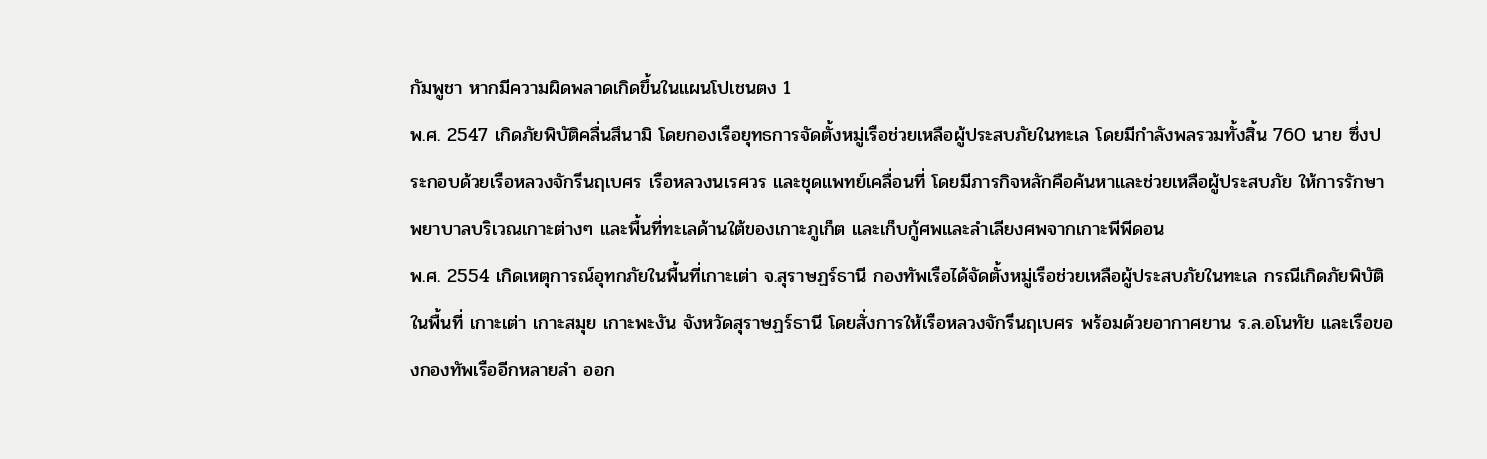กัมพูชา หากมีความผิดพลาดเกิดขึ้นในแผนโปเชนตง 1
พ.ศ. 2547 เกิดภัยพิบัติคลื่นสึนามิ โดยกองเรือยุทธการจัดตั้งหมู่เรือช่วยเหลือผู้ประสบภัยในทะเล โดยมีกำลังพลรวมทั้งสิ้น 760 นาย ซึ่งประกอบด้วยเรือหลวงจักรีนฤเบศร เรือหลวงนเรศวร และชุดแพทย์เคลื่อนที่ โดยมีภารกิจหลักคือค้นหาและช่วยเหลือผู้ประสบภัย ให้การรักษาพยาบาลบริเวณเกาะต่างๆ และพื้นที่ทะเลด้านใต้ของเกาะภูเก็ต และเก็บกู้ศพและลำเลียงศพจากเกาะพีพีดอน
พ.ศ. 2554 เกิดเหตุการณ์อุทกภัยในพื้นที่เกาะเต่า จ.สุราษฏร์ธานี กองทัพเรือได้จัดตั้งหมู่เรือช่วยเหลือผู้ประสบภัยในทะเล กรณีเกิดภัยพิบัติในพื้นที่ เกาะเต่า เกาะสมุย เกาะพะงัน จังหวัดสุราษฏร์ธานี โดยสั่งการให้เรือหลวงจักรีนฤเบศร พร้อมด้วยอากาศยาน ร.ล.อโนทัย และเรือของกองทัพเรืออีกหลายลำ ออก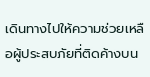เดินทางไปให้ความช่วยเหลือผู้ประสบภัยที่ติดค้างบน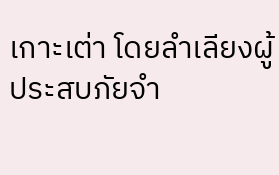เกาะเต่า โดยลำเลียงผู้ประสบภัยจำ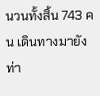นวนทั้งสิ้น 743 คน เดินทางมายังท่า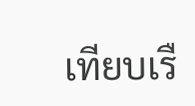เทียบเรื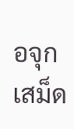อจุกเสม็ด